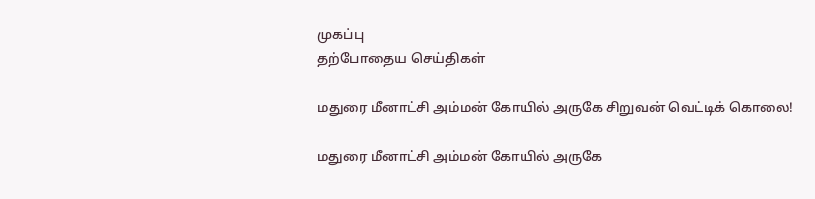முகப்பு
தற்போதைய செய்திகள்

மதுரை மீனாட்சி அம்மன் கோயில் அருகே சிறுவன் வெட்டிக் கொலை!

மதுரை மீனாட்சி அம்மன் கோயில் அருகே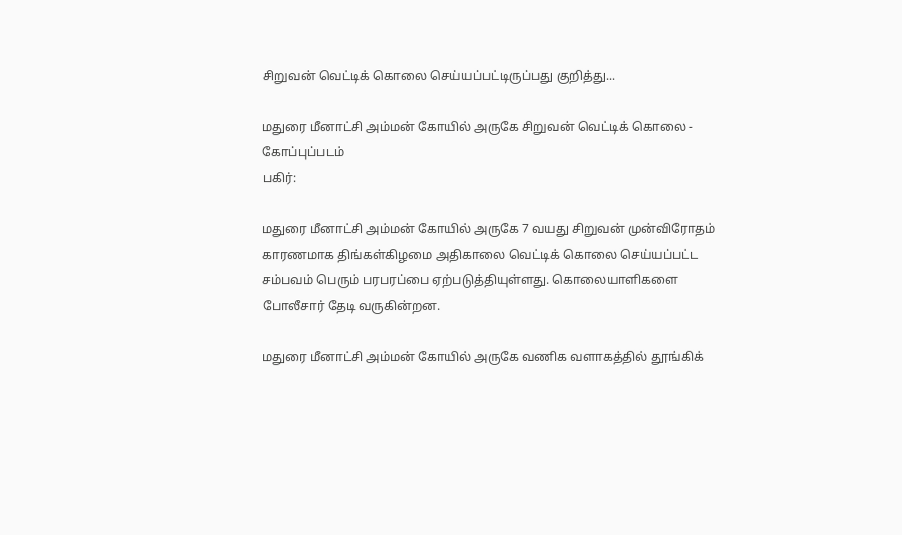சிறுவன் வெட்டிக் கொலை செய்யப்பட்டிருப்பது குறித்து...

மதுரை மீனாட்சி அம்மன் கோயில் அருகே சிறுவன் வெட்டிக் கொலை - கோப்புப்படம்
பகிர்:

மதுரை மீனாட்சி அம்மன் கோயில் அருகே 7 வயது சிறுவன் முன்விரோதம் காரணமாக திங்கள்கிழமை அதிகாலை வெட்டிக் கொலை செய்யப்பட்ட சம்பவம் பெரும் பரபரப்பை ஏற்படுத்தியுள்ளது. கொலையாளிகளை போலீசார் தேடி வருகின்றன.

மதுரை மீனாட்சி அம்மன் கோயில் அருகே வணிக வளாகத்தில் தூங்கிக்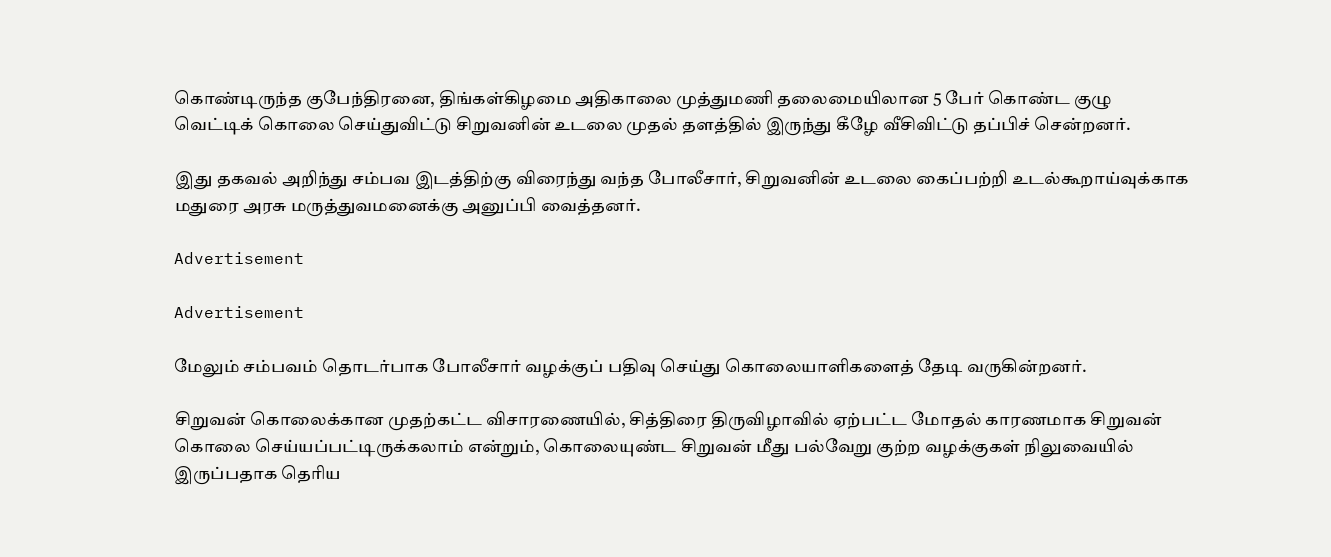கொண்டிருந்த குபேந்திரனை, திங்கள்கிழமை அதிகாலை முத்துமணி தலைமையிலான 5 பேர் கொண்ட குழு வெட்டிக் கொலை செய்துவிட்டு சிறுவனின் உடலை முதல் தளத்தில் இருந்து கீழே வீசிவிட்டு தப்பிச் சென்றனர்.

இது தகவல் அறிந்து சம்பவ இடத்திற்கு விரைந்து வந்த போலீசார், சிறுவனின் உடலை கைப்பற்றி உடல்கூறாய்வுக்காக மதுரை அரசு மருத்துவமனைக்கு அனுப்பி வைத்தனர்.

Advertisement

Advertisement

மேலும் சம்பவம் தொடர்பாக போலீசார் வழக்குப் பதிவு செய்து கொலையாளிகளைத் தேடி வருகின்றனர்.

சிறுவன் கொலைக்கான முதற்கட்ட விசாரணையில், சித்திரை திருவிழாவில் ஏற்பட்ட மோதல் காரணமாக சிறுவன் கொலை செய்யப்பட்டிருக்கலாம் என்றும், கொலையுண்ட சிறுவன் மீது பல்வேறு குற்ற வழக்குகள் நிலுவையில் இருப்பதாக தெரிய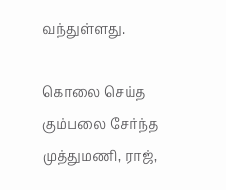வந்துள்ளது.

கொலை செய்த கும்பலை சேர்ந்த முத்துமணி, ராஜ்,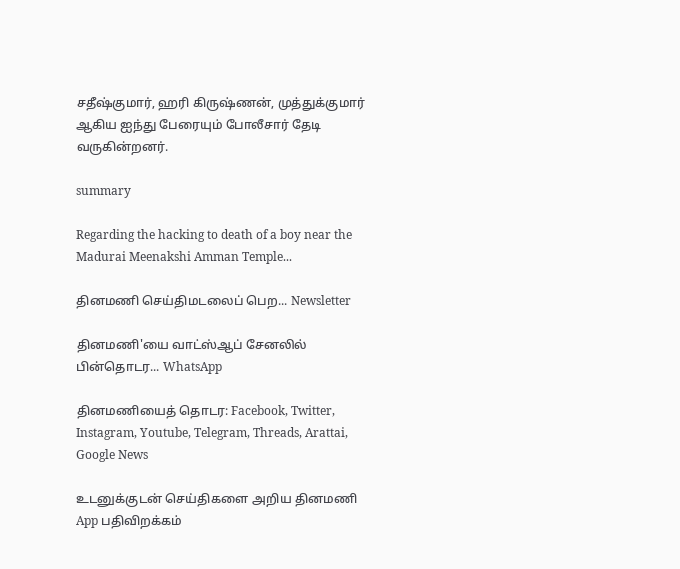சதீஷ்குமார், ஹரி கிருஷ்ணன், முத்துக்குமார் ஆகிய ஐந்து பேரையும் போலீசார் தேடி வருகின்றனர்.

summary

Regarding the hacking to death of a boy near the Madurai Meenakshi Amman Temple...

தினமணி செய்திமடலைப் பெற... Newsletter

தினமணி'யை வாட்ஸ்ஆப் சேனலில் பின்தொடர... WhatsApp

தினமணியைத் தொடர: Facebook, Twitter, Instagram, Youtube, Telegram, Threads, Arattai, Google News

உடனுக்குடன் செய்திகளை அறிய தினமணி App பதிவிறக்கம்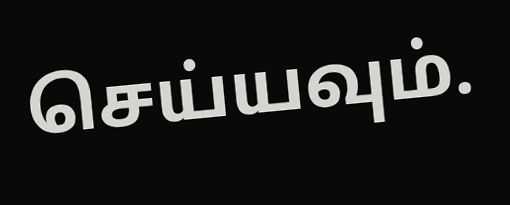செய்யவும்.